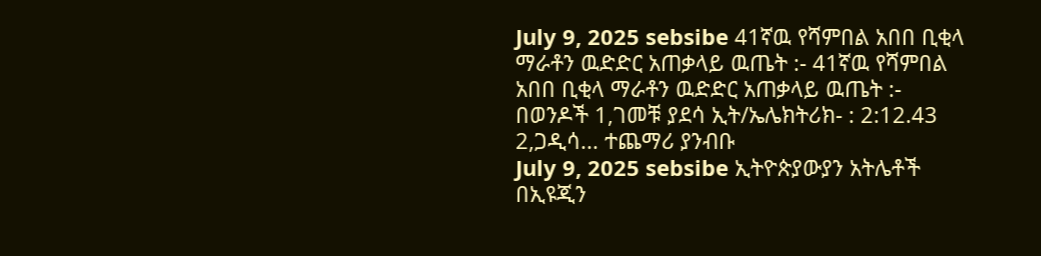July 9, 2025 sebsibe 41ኛዉ የሻምበል አበበ ቢቂላ ማራቶን ዉድድር አጠቃላይ ዉጤት :- 41ኛዉ የሻምበል አበበ ቢቂላ ማራቶን ዉድድር አጠቃላይ ዉጤት :- በወንዶች 1,ገመቹ ያደሳ ኢት/ኤሌክትሪክ- : 2:12.43 2,ጋዲሳ... ተጨማሪ ያንብቡ
July 9, 2025 sebsibe ኢትዮጵያውያን አትሌቶች በኢዩጂን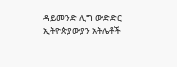ዳይመንድ ሊግ ውድድር ኢትዮጵያውያን አትሌቶች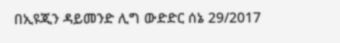በኢዩጂን ዳይመንድ ሊግ ውድድር ሰኔ 29/2017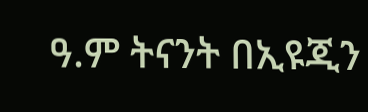ዓ.ም ትናንት በኢዩጂን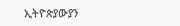ኢትዮጵያውያን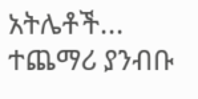አትሌቶች... ተጨማሪ ያንብቡ